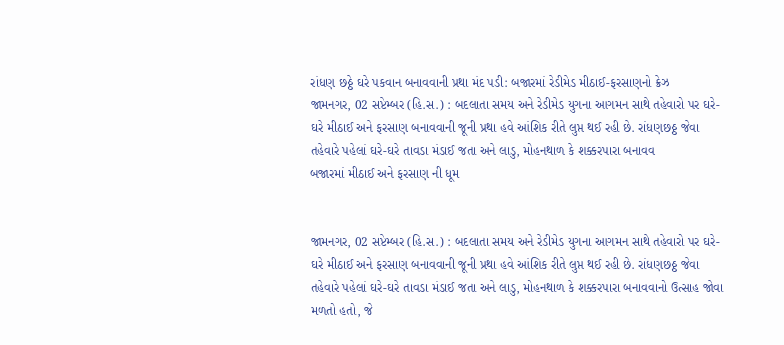રાંધણ છઠ્ઠે ઘરે પકવાન બનાવવાની પ્રથા મંદ પડી: બજારમાં રેડીમેડ મીઠાઈ-ફરસાણનો ક્રેઝ
જામનગર, 02 સપ્ટેમ્બર (હિ.સ.) : બદલાતા સમય અને રેડીમેડ યુગના આગમન સાથે તહેવારો પર ઘરે-ઘરે મીઠાઈ અને ફરસાણ બનાવવાની જૂની પ્રથા હવે આંશિક રીતે લુપ્ત થઈ રહી છે. રાંધણછઠ્ઠ જેવા તહેવારે પહેલાં ઘરે-ઘરે તાવડા મંડાઈ જતા અને લાડુ, મોહનથાળ કે શક્કરપારા બનાવવ
બજારમાં મીઠાઈ અને ફરસાણ ની ધૂમ


જામનગર, 02 સપ્ટેમ્બર (હિ.સ.) : બદલાતા સમય અને રેડીમેડ યુગના આગમન સાથે તહેવારો પર ઘરે-ઘરે મીઠાઈ અને ફરસાણ બનાવવાની જૂની પ્રથા હવે આંશિક રીતે લુપ્ત થઈ રહી છે. રાંધણછઠ્ઠ જેવા તહેવારે પહેલાં ઘરે-ઘરે તાવડા મંડાઈ જતા અને લાડુ, મોહનથાળ કે શક્કરપારા બનાવવાનો ઉત્સાહ જોવા મળતો હતો, જે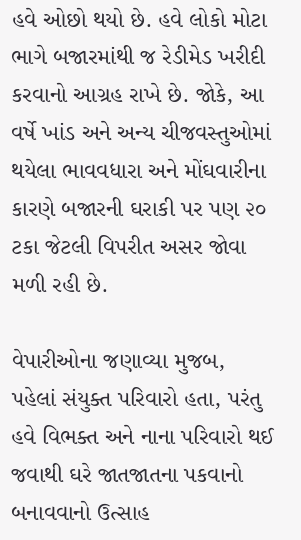હવે ઓછો થયો છે. હવે લોકો મોટા ભાગે બજારમાંથી જ રેડીમેડ ખરીદી કરવાનો આગ્રહ રાખે છે. જોકે, આ વર્ષે ખાંડ અને અન્ય ચીજવસ્તુઓમાં થયેલા ભાવવધારા અને મોંઘવારીના કારણે બજારની ઘરાકી પર પણ ૨૦ ટકા જેટલી વિપરીત અસર જોવા મળી રહી છે.

વેપારીઓના જણાવ્યા મુજબ, પહેલાં સંયુક્ત પરિવારો હતા, પરંતુ હવે વિભક્ત અને નાના પરિવારો થઈ જવાથી ઘરે જાતજાતના પકવાનો બનાવવાનો ઉત્સાહ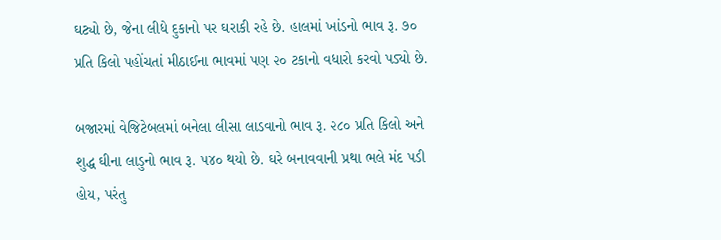ઘટ્યો છે, જેના લીધે દુકાનો પર ઘરાકી રહે છે. હાલમાં ખાંડનો ભાવ રૂ. ૭૦ પ્રતિ કિલો પહોંચતાં મીઠાઈના ભાવમાં પણ ૨૦ ટકાનો વધારો કરવો પડ્યો છે.

બજારમાં વેજિટેબલમાં બનેલા લીસા લાડવાનો ભાવ રૂ. ૨૮૦ પ્રતિ કિલો અને શુદ્ધ ઘીના લાડુનો ભાવ રૂ. ૫૪૦ થયો છે. ઘરે બનાવવાની પ્રથા ભલે મંદ પડી હોય, પરંતુ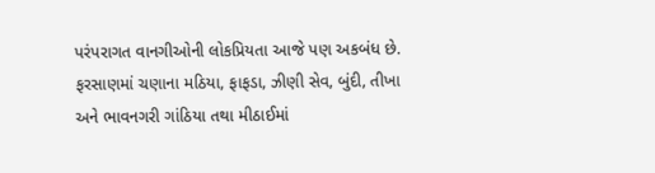પરંપરાગત વાનગીઓની લોકપ્રિયતા આજે પણ અકબંધ છે. ફરસાણમાં ચણાના મઠિયા, ફાફડા, ઝીણી સેવ, બુંદી, તીખા અને ભાવનગરી ગાંઠિયા તથા મીઠાઈમાં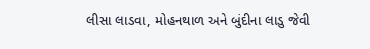લીસા લાડવા, મોહનથાળ અને બુંદીના લાડુ જેવી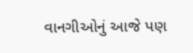વાનગીઓનું આજે પણ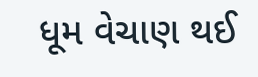ધૂમ વેચાણ થઈ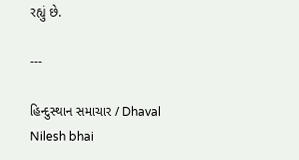રહ્યું છે.

---

હિન્દુસ્થાન સમાચાર / Dhaval Nilesh bhai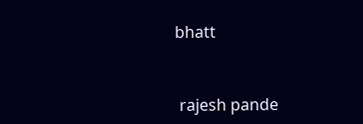bhatt


 rajesh pande